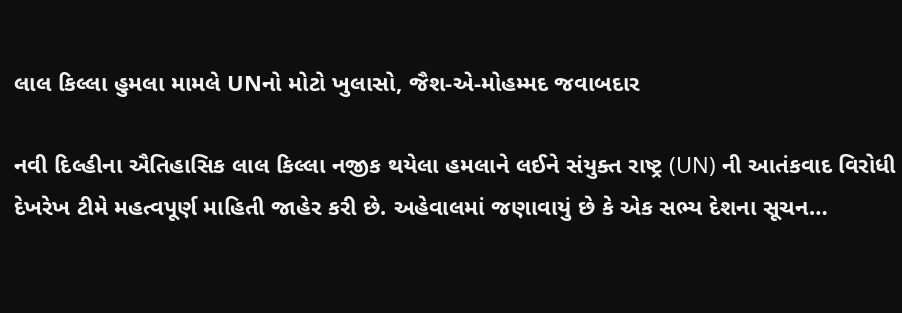લાલ કિલ્લા હુમલા મામલે UNનો મોટો ખુલાસો, જૈશ-એ-મોહમ્મદ જવાબદાર

નવી દિલ્હીના ઐતિહાસિક લાલ કિલ્લા નજીક થયેલા હમલાને લઈને સંયુક્ત રાષ્ટ્ર (UN) ની આતંકવાદ વિરોધી દેખરેખ ટીમે મહત્વપૂર્ણ માહિતી જાહેર કરી છે. અહેવાલમાં જણાવાયું છે કે એક સભ્ય દેશના સૂચન…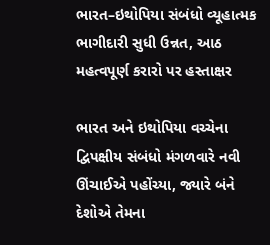ભારત–ઇથોપિયા સંબંધો વ્યૂહાત્મક ભાગીદારી સુધી ઉન્નત, આઠ મહત્વપૂર્ણ કરારો પર હસ્તાક્ષર

ભારત અને ઇથોપિયા વચ્ચેના દ્વિપક્ષીય સંબંધો મંગળવારે નવી ઊંચાઈએ પહોંચ્યા, જ્યારે બંને દેશોએ તેમના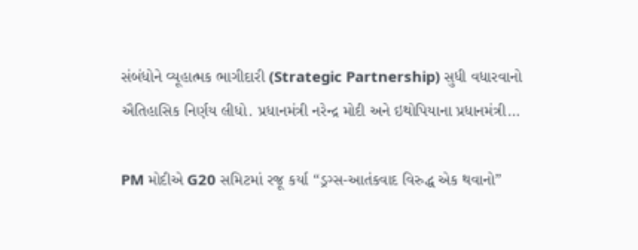સંબંધોને વ્યૂહાત્મક ભાગીદારી (Strategic Partnership) સુધી વધારવાનો ઐતિહાસિક નિર્ણય લીધો. પ્રધાનમંત્રી નરેન્દ્ર મોદી અને ઇથોપિયાના પ્રધાનમંત્રી…

PM મોદીએ G20 સમિટમાં રજૂ કર્યા “ડ્રગ્સ-આતંકવાદ વિરુદ્ધ એક થવાનો”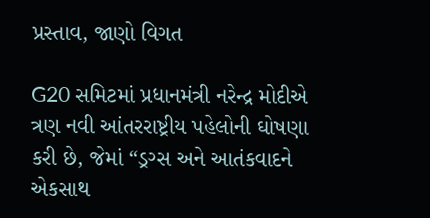પ્રસ્તાવ, જાણો વિગત

G20 સમિટમાં પ્રધાનમંત્રી નરેન્દ્ર મોદીએ ત્રણ નવી આંતરરાષ્ટ્રીય પહેલોની ઘોષણા કરી છે, જેમાં “ડ્રગ્સ અને આતંકવાદને એકસાથ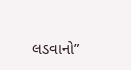લડવાનો”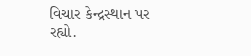વિચાર કેન્દ્રસ્થાન પર રહ્યો.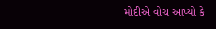મોદીએ વોચ આપ્યો કે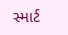સ્માર્ટ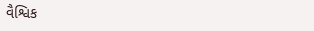વૈશ્વિક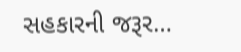સહકારની જરૂર…